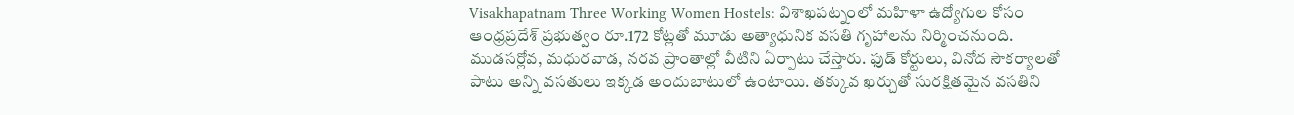Visakhapatnam Three Working Women Hostels: విశాఖపట్నంలో మహిళా ఉద్యోగుల కోసం ఆంధ్రప్రదేశ్ ప్రభుత్వం రూ.172 కోట్లతో మూడు అత్యాధునిక వసతి గృహాలను నిర్మించనుంది. ముడసర్లోవ, మధురవాడ, నరవ ప్రాంతాల్లో వీటిని ఏర్పాటు చేస్తారు. ఫుడ్ కోర్టులు, వినోద సౌకర్యాలతో పాటు అన్ని వసతులు ఇక్కడ అందుబాటులో ఉంటాయి. తక్కువ ఖర్చుతో సురక్షితమైన వసతిని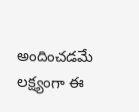అందించడమే లక్ష్యంగా ఈ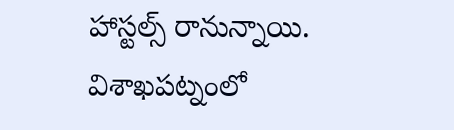హాస్టల్స్ రానున్నాయి. విశాఖపట్నంలో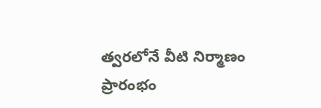త్వరలోనే వీటి నిర్మాణం ప్రారంభం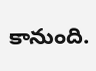కానుంది.